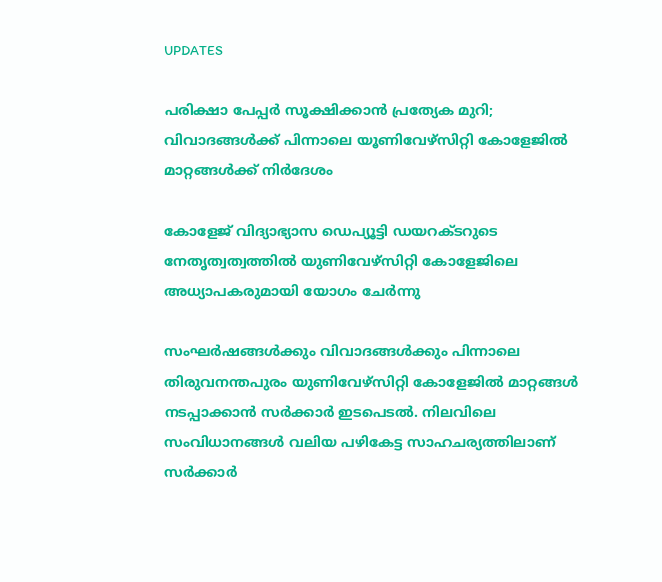UPDATES

പരിക്ഷാ പേപ്പർ സൂക്ഷിക്കാൻ പ്രത്യേക മുറി; വിവാദങ്ങൾക്ക് പിന്നാലെ യൂണിവേഴ്സിറ്റി കോളേജിൽ മാറ്റങ്ങൾക്ക് നിർദേശം

കോളേജ് വിദ്യാഭ്യാസ ഡെപ്യൂട്ടി ഡയറക്ടറുടെ നേതൃത്വത്വത്തിൽ യുണിവേഴ്സിറ്റി കോളേജിലെ അധ്യാപകരുമായി യോഗം ചേർന്നു

സംഘർഷങ്ങൾക്കും വിവാദങ്ങൾക്കും പിന്നാലെ തിരുവനന്തപുരം യുണിവേഴ്സിറ്റി കോളേജിൽ മാറ്റങ്ങൾ നടപ്പാക്കാൻ സർക്കാർ ഇടപെടൽ. നിലവിലെ സംവിധാനങ്ങൾ വലിയ പഴികേട്ട സാഹചര്യത്തിലാണ് സർക്കാർ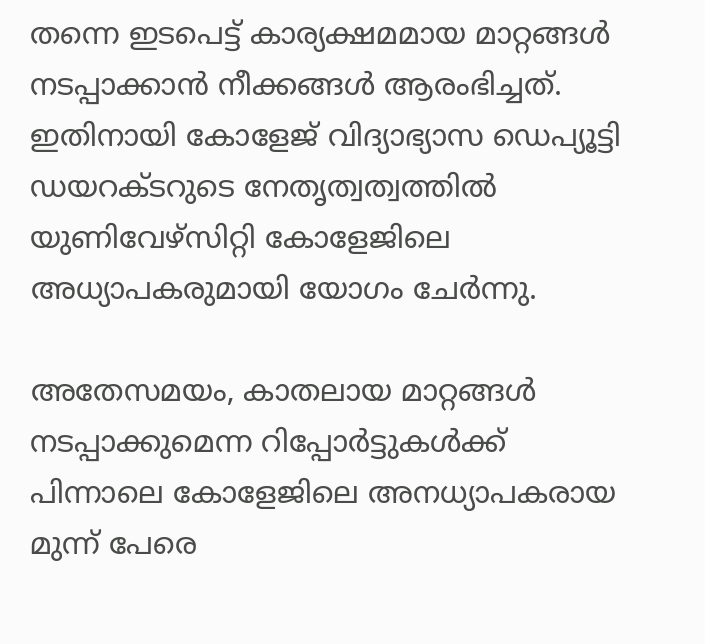തന്നെ ഇടപെട്ട് കാര്യക്ഷമമായ മാറ്റങ്ങൾ നടപ്പാക്കാൻ നീക്കങ്ങൾ ആരംഭിച്ചത്. ഇതിനായി കോളേജ് വിദ്യാഭ്യാസ ഡെപ്യൂട്ടി ഡയറക്ടറുടെ നേതൃത്വത്വത്തിൽ യുണിവേഴ്സിറ്റി കോളേജിലെ അധ്യാപകരുമായി യോഗം ചേര്‍ന്നു.

അതേസമയം, കാതലായ മാറ്റങ്ങൾ നടപ്പാക്കുമെന്ന റിപ്പോർട്ടുകൾക്ക് പിന്നാലെ കോളേജിലെ അനധ്യാപകരായ മുന്ന് പേരെ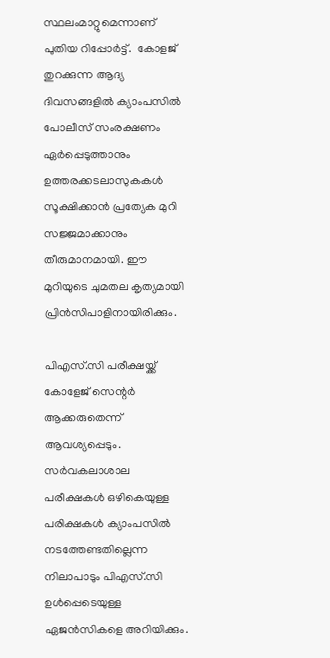സ്ഥലംമാറ്റുമെന്നാണ് പുതിയ റിപ്പോർട്ട്.  കോളജ് തുറക്കുന്ന ആദ്യ ദിവസങ്ങളിൽ ക്യാംപസിൽ പോലീസ് സംരക്ഷണം ഏർ‌പ്പെടുത്താനും ഉത്തരക്കടലാസുകകൾ‌ സൂക്ഷിക്കാൻ പ്രത്യേക മുറി സജ്ജമാക്കാനും തീരുമാനമായി. ഈ മുറിയുടെ ചുമതല കൃത്യമായി പ്രിൻസിപാളിനായിരിക്കും.

പിഎസ്.സി പരീക്ഷയ്ക്ക് കോളേജ് സെന്റർ ആക്കരുതെന്ന് ആവശ്യപ്പെടും. സർവകലാശാല പരീക്ഷകൾ ഒഴികെയുള്ള പരിക്ഷകൾ ക്യാംപസിൽ നടത്തേണ്ടതില്ലെന്ന നിലാപാടും പിഎസ്.സി ഉൾപ്പെടെയുള്ള ഏജൻസികളെ അറിയിക്കും.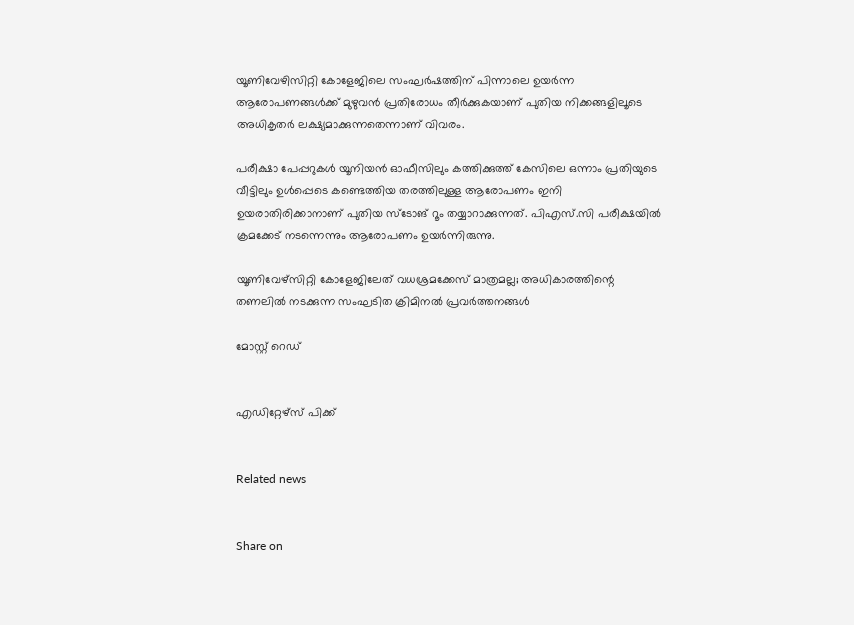യൂണിവേഴിസിറ്റി കോളേജിലെ സംഘർഷത്തിന് പിന്നാലെ ഉയർന്ന ആരോപണങ്ങൾക്ക് മുഴുവൻ പ്രതിരോധം തീർക്കുകയാണ് പുതിയ നിക്കങ്ങളിലൂടെ അധികൃതർ ലക്ഷ്യമാക്കുന്നതെന്നാണ് വിവരം.

പരീക്ഷാ പേപ്പറുകൾ യൂനിയൻ ഓഫീസിലും കത്തിക്കുത്ത് കേസിലെ ഒന്നാം പ്രതിയുടെ വീട്ടിലും ഉൾപ്പെടെ കണ്ടെത്തിയ തരത്തിലുള്ള ആരോപണം ഇനി ഉയരാതിരിക്കാനാണ് പുതിയ സ്ടോങ് റൂം തയ്യാറാക്കുന്നത്. പിഎസ്.സി പരീക്ഷയിൽ ക്രമക്കേട് നടന്നെന്നും ആരോപണം ഉയർന്നിരുന്നു.

യൂണിവേഴ്‌സിറ്റി കോളേജിലേത് വധശ്രമക്കേസ് മാത്രമല്ല; അധികാരത്തിന്റെ തണലില്‍ നടക്കുന്ന സംഘടിത ക്രിമിനല്‍ പ്രവര്‍ത്തനങ്ങള്‍

മോസ്റ്റ് റെഡ്


എഡിറ്റേഴ്സ് പിക്ക്


Related news


Share on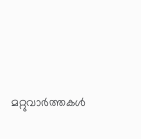മറ്റുവാര്‍ത്തകള്‍